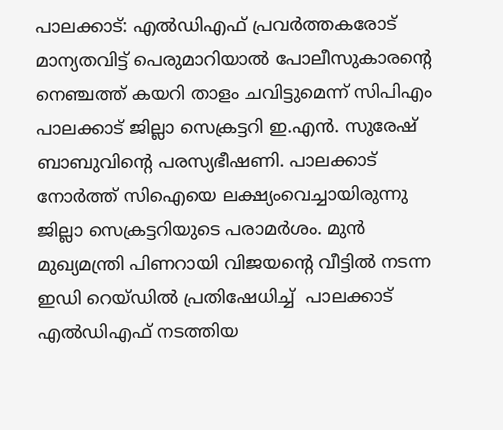പാലക്കാട്: എൽഡിഎഫ് പ്രവർത്തകരോട് മാന്യതവിട്ട് പെരുമാറിയാൽ പോലീസുകാരന്റെ നെഞ്ചത്ത് കയറി താളം ചവിട്ടുമെന്ന് സിപിഎം പാലക്കാട് ജില്ലാ സെക്രട്ടറി ഇ.എൻ. സുരേഷ് ബാബുവിന്റെ പരസ്യഭീഷണി. പാലക്കാട് നോർത്ത് സിഐയെ ലക്ഷ്യംവെച്ചായിരുന്നു ജില്ലാ സെക്രട്ടറിയുടെ പരാമർശം. മുൻ മുഖ്യമന്ത്രി പിണറായി വിജയന്റെ വീട്ടിൽ നടന്ന ഇഡി റെയ്ഡിൽ പ്രതിഷേധിച്ച്  പാലക്കാട് എൽഡിഎഫ് നടത്തിയ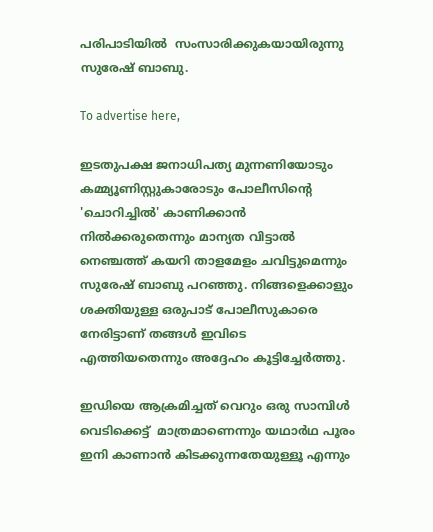പരിപാടിയിൽ  സംസാരിക്കുകയായിരുന്നു സുരേഷ് ബാബു.

To advertise here,

ഇടതുപക്ഷ ജനാധിപത്യ മുന്നണിയോടും കമ്മ്യൂണിസ്റ്റുകാരോടും പോലീസിന്റെ 'ചൊറിച്ചിൽ' കാണിക്കാൻ നിൽക്കരുതെന്നും മാന്യത വിട്ടാൽ നെഞ്ചത്ത് കയറി താളമേളം ചവിട്ടുമെന്നും സുരേഷ് ബാബു പറഞ്ഞു. നിങ്ങളെക്കാളും ശക്തിയുള്ള ഒരുപാട് പോലീസുകാരെ നേരിട്ടാണ് തങ്ങൾ ഇവിടെ എത്തിയതെന്നും അദ്ദേഹം കൂട്ടിച്ചേർത്തു.

ഇഡിയെ ആക്രമിച്ചത് വെറും ഒരു സാമ്പിൾ വെടിക്കെട്ട്  മാത്രമാണെന്നും യഥാർഥ പൂരം ഇനി കാണാൻ കിടക്കുന്നതേയുള്ളൂ എന്നും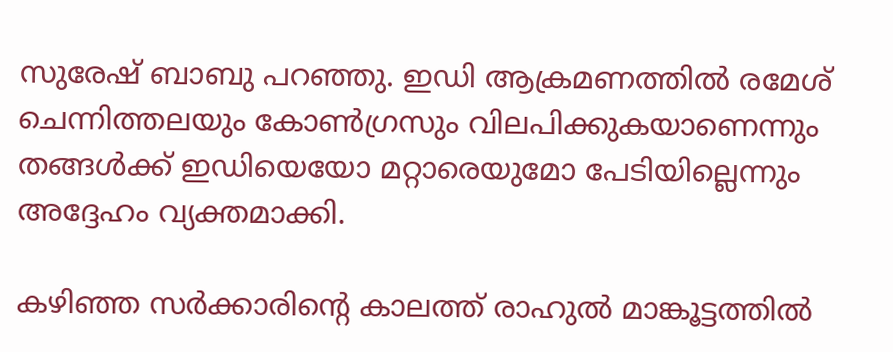സുരേഷ് ബാബു പറഞ്ഞു. ഇഡി ആക്രമണത്തിൽ രമേശ് ചെന്നിത്തലയും കോൺഗ്രസും വിലപിക്കുകയാണെന്നും തങ്ങൾക്ക് ഇഡിയെയോ മറ്റാരെയുമോ പേടിയില്ലെന്നും അദ്ദേഹം വ്യക്തമാക്കി.

കഴിഞ്ഞ സർക്കാരിന്റെ കാലത്ത് രാഹുൽ മാങ്കൂട്ടത്തിൽ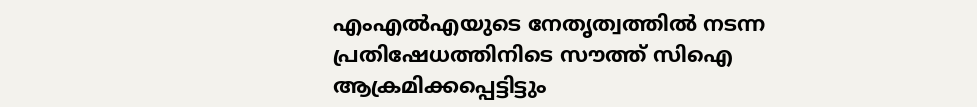എംഎൽഎയുടെ നേതൃത്വത്തിൽ നടന്ന പ്രതിഷേധത്തിനിടെ സൗത്ത് സിഐ ആക്രമിക്കപ്പെട്ടിട്ടും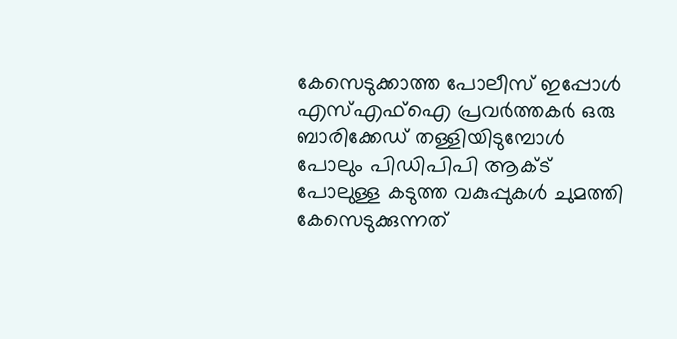കേസെടുക്കാത്ത പോലീസ് ഇപ്പോൾ എസ്എഫ്ഐ പ്രവർത്തകർ ഒരു ബാരിക്കേഡ് തള്ളിയിടുമ്പോൾ പോലും പിഡിപിപി ആക്ട് പോലുള്ള കടുത്ത വകുപ്പുകൾ ചുമത്തി കേസെടുക്കുന്നത്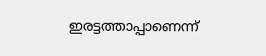ഇരട്ടത്താപ്പാണെന്ന്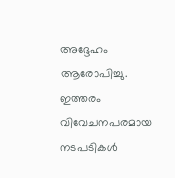അദ്ദേഹം ആരോപിച്ചു. ഇത്തരം വിവേചനപരമായ നടപടികൾ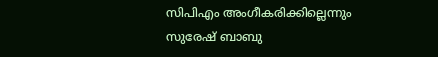സിപിഎം അംഗീകരിക്കില്ലെന്നും സുരേഷ് ബാബു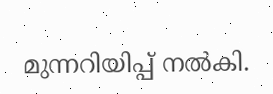മുന്നറിയിപ്പ് നൽകി.